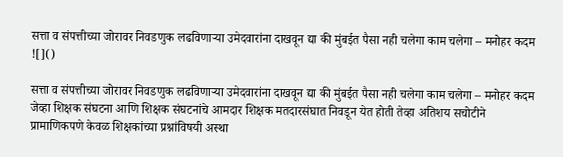सत्ता व संपत्तीच्या जोरावर निवडणुक लढविणाऱ्या उमेदवारांना दाखवून द्या की मुंबईत पैसा नही चलेगा काम चलेगा – मनोहर कदम
![]()

सत्ता व संपत्तीच्या जोरावर निवडणुक लढविणाऱ्या उमेदवारांना दाखवून द्या की मुंबईत पैसा नही चलेगा काम चलेगा – मनोहर कदम
जेव्हा शिक्षक संघटना आणि शिक्षक संघटनांचे आमदार शिक्षक मतदारसंघात निवडून येत होती तेव्हा अतिशय सचोटीने प्रामाणिकपणे केवळ शिक्षकांच्या प्रश्नांविषयी अस्था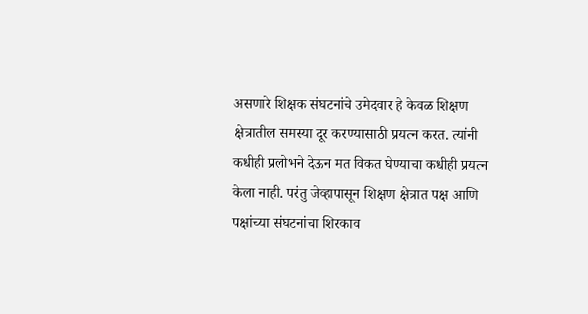असणारे शिक्षक संघटनांचे उमेदवार हे केवळ शिक्षण क्षेत्रातील समस्या दूर करण्यासाठी प्रयत्न करत. त्यांनी कधीही प्रलोभने देऊन मत विकत घेण्याचा कधीही प्रयत्न केला नाही. परंतु जेव्हापासून शिक्षण क्षेत्रात पक्ष आणि पक्षांच्या संघटनांचा शिरकाव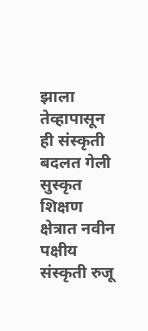झाला तेव्हापासून ही संस्कृती बदलत गेली सुस्कृत शिक्षण क्षेत्रात नवीन पक्षीय संस्कृती रुजू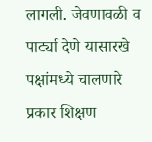लागली. जेवणावळी व पार्ट्या देणे यासारखे पक्षांमध्ये चालणारे प्रकार शिक्षण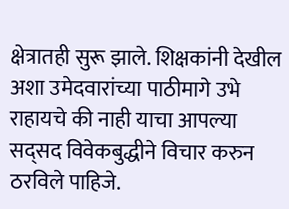क्षेत्रातही सुरू झाले. शिक्षकांनी देखील अशा उमेदवारांच्या पाठीमागे उभे राहायचे की नाही याचा आपल्या सद्सद विवेकबुद्धीने विचार करुन ठरविले पाहिजे.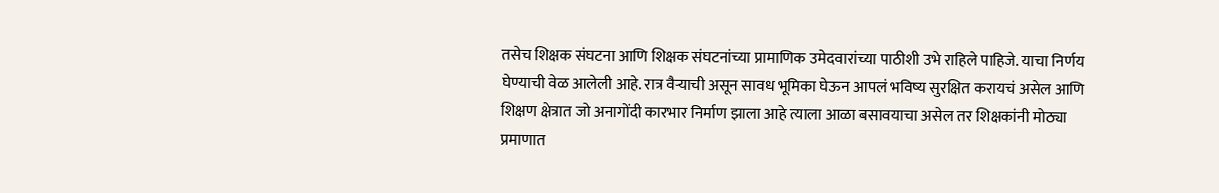तसेच शिक्षक संघटना आणि शिक्षक संघटनांच्या प्रामाणिक उमेदवारांच्या पाठीशी उभे राहिले पाहिजे. याचा निर्णय घेण्याची वेळ आलेली आहे. रात्र वैऱ्याची असून सावध भूमिका घेऊन आपलं भविष्य सुरक्षित करायचं असेल आणि शिक्षण क्षेत्रात जो अनागोंदी कारभार निर्माण झाला आहे त्याला आळा बसावयाचा असेल तर शिक्षकांनी मोठ्या प्रमाणात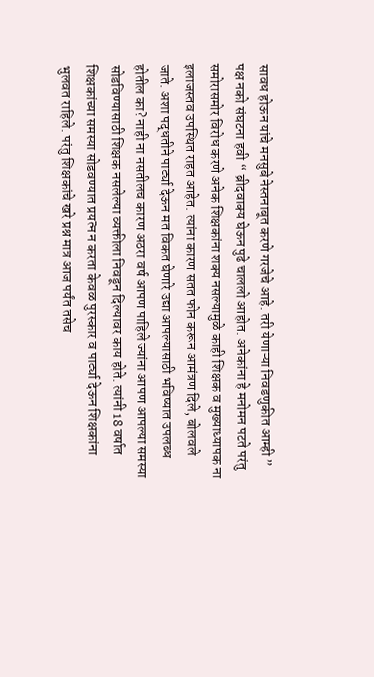सावध होऊन यांचे मनसुबे नेस्तनाबूत करणे गरजेचे आहे. तरी येणाऱ्या निवडणुकीत आम्ही ” पक्ष नको संघटना हवी “ ब्रीदवाक्य घेऊन पुढे चाललो आहोत. अनेकांना हे मनोमन पटते परंतु समोरासमोर विरोध करणे अनेक शिक्षकांना शक्य नसल्यामुळे काही शिक्षक व मुख्याध्यापक ना इलाजस्तव उपस्थित राहत आहेत. त्यांना कारण सतत फोन करून आमंत्रण दिले, बोलवले जाते. अशा पद्धतीने पार्ट्या देऊन मत विकत घेणारे उद्या आपल्यासाठी भविष्यात उपलब्ध होतील का? नाही ना नसतीलच कारण अठरा वर्ष आपण पाहिले ज्यांना आपण आपल्या समस्या सोडविण्यासाठी शिक्षक नसलेल्या व्यक्तीला निवडून दिल्यावर काय होते. त्यांनी 18 वर्षात शिक्षकांच्या समस्या सोडवण्यात प्रयत्न न करता केवळ पुरस्कार व पार्ट्या देऊन शिक्षकांना भुलवत राहिले. परंतु शिक्षकांचे खरे प्रश्न मात्र आज पर्यंत तसेच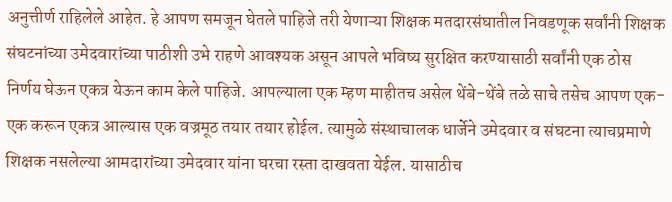अनुत्तीर्ण राहिलेले आहेत. हे आपण समजून घेतले पाहिजे तरी येणाऱ्या शिक्षक मतदारसंघातील निवडणूक सर्वांनी शिक्षक संघटनांच्या उमेदवारांच्या पाठीशी उभे राहणे आवश्यक असून आपले भविष्य सुरक्षित करण्यासाठी सर्वांनी एक ठोस निर्णय घेऊन एकत्र येऊन काम केले पाहिजे. आपल्याला एक म्हण माहीतच असेल थेंबे-थेंबे तळे साचे तसेच आपण एक-एक करून एकत्र आल्यास एक वज्रमूठ तयार तयार होईल. त्यामुळे संस्थाचालक धार्जेने उमेदवार व संघटना त्याचप्रमाणे शिक्षक नसलेल्या आमदारांच्या उमेदवार यांना घरचा रस्ता दाखवता येईल. यासाठीच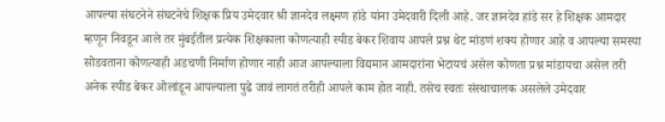आपल्या संघटनेने संघटनेचे शिक्षक प्रिय उमेदवार श्री ज्ञानदेव लक्ष्मण हांडे यांना उमेदवारी दिली आहे. जर ज्ञानदेव हांडे सर हे शिक्षक आमदार म्हणून निवडून आले तर मुंबईतील प्रत्येक शिक्षकाला कोणत्याही स्पीड बेकर शिवाय आपले प्रश्न थेट मांडणं शक्य होणार आहे व आपल्या समस्या सोडवताना कोणत्याही अडचणी निर्माण होणार नाही आज आपल्याला विद्यमान आमदारांना भेटायचं असेल कोणता प्रश्न मांडायचा असेल तरी अनेक स्पीड बेकर ओलांडून आपल्याला पुढे जावं लागतं तरीही आपले काम होत नाही. तसेच स्वतः संस्थाचालक असलेले उमेदवार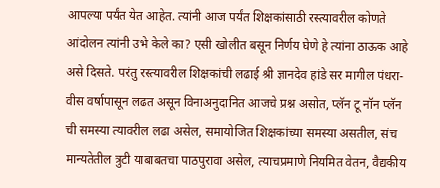आपल्या पर्यंत येत आहेत. त्यांनी आज पर्यंत शिक्षकांसाठी रस्त्यावरील कोणते आंदोलन त्यांनी उभे केले का? एसी खोलीत बसून निर्णय घेणे हे त्यांना ठाऊक आहे असे दिसते. परंतु रस्त्यावरील शिक्षकांची लढाई श्री ज्ञानदेव हांडे सर मागील पंधरा-वीस वर्षापासून लढत असून विनाअनुदानित आजचे प्रश्न असोत, प्लॅन टू नॉन प्लॅन ची समस्या त्यावरील लढा असेल, समायोजित शिक्षकांच्या समस्या असतील, संच मान्यतेतील त्रुटी याबाबतचा पाठपुरावा असेल, त्याचप्रमाणे नियमित वेतन, वैद्यकीय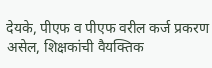देयके, पीएफ व पीएफ वरील कर्ज प्रकरण असेल, शिक्षकांची वैयक्तिक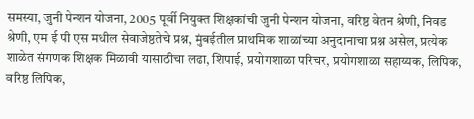समस्या, जुनी पेन्शन योजना, 2005 पूर्वी नियुक्त शिक्षकांची जुनी पेन्शन योजना, वरिष्ठ वेतन श्रेणी, निवड श्रेणी, एम ई पी एस मधील सेवाजेष्ठतेचे प्रश्न, मुंबईतील प्राथमिक शाळांच्या अनुदानाचा प्रश्न असेल, प्रत्येक शाळेत संगणक शिक्षक मिळावी यासाठीचा लढा, शिपाई, प्रयोगशाळा परिचर, प्रयोगशाळा सहाय्यक, लिपिक, वरिष्ठ लिपिक,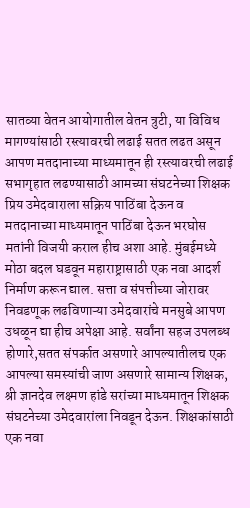सातव्या वेतन आयोगातील वेतन त्रुटी, या विविध मागण्यांसाठी रस्त्यावरची लढाई सतत लढत असून आपण मतदानाच्या माध्यमातून ही रस्त्यावरची लढाई सभागृहात लढण्यासाठी आमच्या संघटनेच्या शिक्षक प्रिय उमेदवाराला सक्रिय पाठिंबा देऊन व मतदानाच्या माध्यमातून पाठिंबा देऊन भरघोस मतांनी विजयी कराल हीच अशा आहे. मुंबईमध्ये मोठा बदल घडवून महाराष्ट्रासाठी एक नवा आदर्श निर्माण करून द्याल. सत्ता व संपत्तीच्या जोरावर निवडणूक लढविणाऱ्या उमेदवारांचे मनसुबे आपण उधळून द्या हीच अपेक्षा आहे. सर्वांना सहज उपलब्ध होणारे,सतत संपर्कात असणारे आपल्यातीलच एक आपल्या समस्यांची जाण असणारे सामान्य शिक्षक, श्री ज्ञानदेव लक्ष्मण हांडे सरांच्या माध्यमातून शिक्षक संघटनेच्या उमेदवारांला निवडून देऊन. शिक्षकांसाठी एक नवा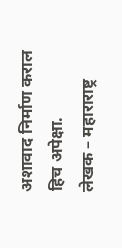अशावाद निर्माण कराल हिच अपेक्षा.
लेखक – महाराराष्ट्र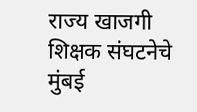राज्य खाजगी शिक्षक संघटनेचे मुंबई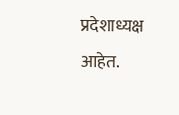प्रदेशाध्यक्ष आहेत.